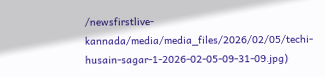/newsfirstlive-kannada/media/media_files/2026/02/05/techi-husain-sagar-1-2026-02-05-09-31-09.jpg)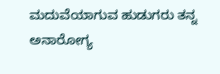ಮದುವೆಯಾಗುವ ಹುಡುಗರು ತನ್ನ ಅನಾರೋಗ್ಯ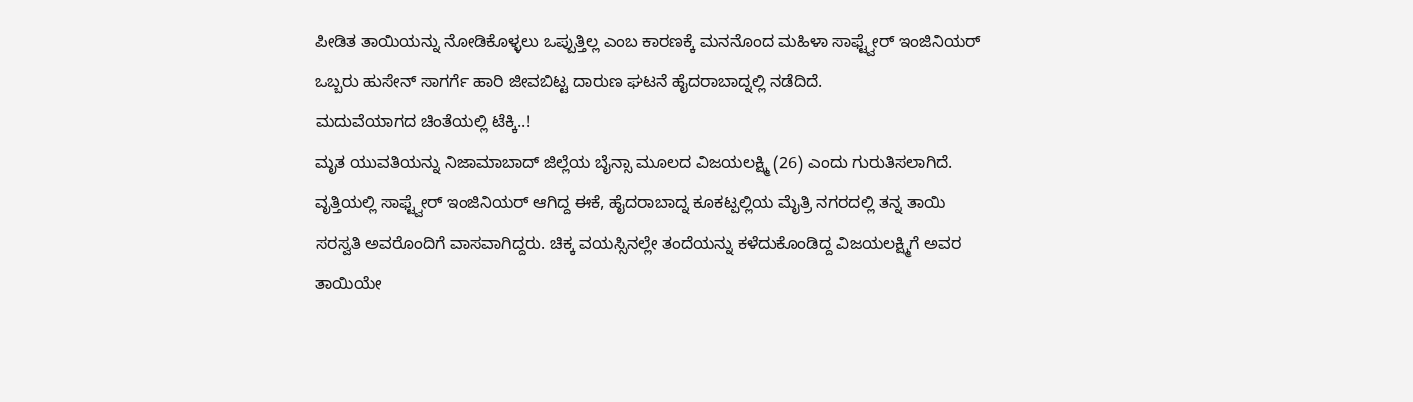ಪೀಡಿತ ತಾಯಿಯನ್ನು ನೋಡಿಕೊಳ್ಳಲು ಒಪ್ಪುತ್ತಿಲ್ಲ ಎಂಬ ಕಾರಣಕ್ಕೆ ಮನನೊಂದ ಮಹಿಳಾ ಸಾಫ್ಟ್ವೇರ್ ಇಂಜಿನಿಯರ್ ಒಬ್ಬರು ಹುಸೇನ್ ಸಾಗರ್ಗೆ ಹಾರಿ ಜೀವಬಿಟ್ಟ ದಾರುಣ ಘಟನೆ ಹೈದರಾಬಾದ್ನಲ್ಲಿ ನಡೆದಿದೆ.
ಮದುವೆಯಾಗದ ಚಿಂತೆಯಲ್ಲಿ ಟೆಕ್ಕಿ..!
ಮೃತ ಯುವತಿಯನ್ನು ನಿಜಾಮಾಬಾದ್ ಜಿಲ್ಲೆಯ ಬೈನ್ಸಾ ಮೂಲದ ವಿಜಯಲಕ್ಷ್ಮಿ (26) ಎಂದು ಗುರುತಿಸಲಾಗಿದೆ. ವೃತ್ತಿಯಲ್ಲಿ ಸಾಫ್ಟ್ವೇರ್ ಇಂಜಿನಿಯರ್ ಆಗಿದ್ದ ಈಕೆ, ಹೈದರಾಬಾದ್ನ ಕೂಕಟ್ಪಲ್ಲಿಯ ಮೈತ್ರಿ ನಗರದಲ್ಲಿ ತನ್ನ ತಾಯಿ ಸರಸ್ವತಿ ಅವರೊಂದಿಗೆ ವಾಸವಾಗಿದ್ದರು. ಚಿಕ್ಕ ವಯಸ್ಸಿನಲ್ಲೇ ತಂದೆಯನ್ನು ಕಳೆದುಕೊಂಡಿದ್ದ ವಿಜಯಲಕ್ಷ್ಮಿಗೆ ಅವರ ತಾಯಿಯೇ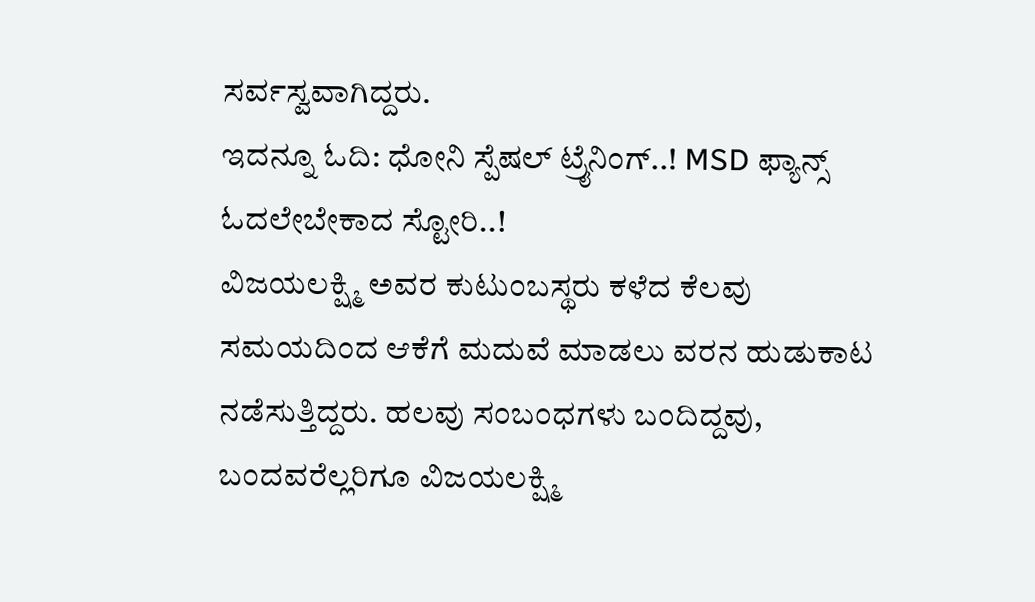ಸರ್ವಸ್ವವಾಗಿದ್ದರು.
ಇದನ್ನೂ ಓದಿ: ಧೋನಿ ಸ್ಪೆಷಲ್ ಟ್ರೈನಿಂಗ್..! MSD ಫ್ಯಾನ್ಸ್ ಓದಲೇಬೇಕಾದ ಸ್ಟೋರಿ..!
ವಿಜಯಲಕ್ಷ್ಮಿ ಅವರ ಕುಟುಂಬಸ್ಥರು ಕಳೆದ ಕೆಲವು ಸಮಯದಿಂದ ಆಕೆಗೆ ಮದುವೆ ಮಾಡಲು ವರನ ಹುಡುಕಾಟ ನಡೆಸುತ್ತಿದ್ದರು. ಹಲವು ಸಂಬಂಧಗಳು ಬಂದಿದ್ದವು, ಬಂದವರೆಲ್ಲರಿಗೂ ವಿಜಯಲಕ್ಷ್ಮಿ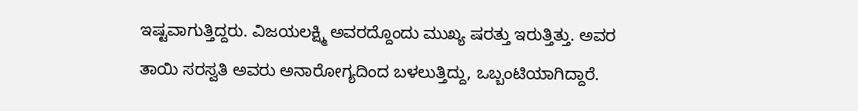ಇಷ್ಟವಾಗುತ್ತಿದ್ದರು. ವಿಜಯಲಕ್ಷ್ಮಿ ಅವರದ್ದೊಂದು ಮುಖ್ಯ ಷರತ್ತು ಇರುತ್ತಿತ್ತು. ಅವರ ತಾಯಿ ಸರಸ್ವತಿ ಅವರು ಅನಾರೋಗ್ಯದಿಂದ ಬಳಲುತ್ತಿದ್ದು, ಒಬ್ಬಂಟಿಯಾಗಿದ್ದಾರೆ.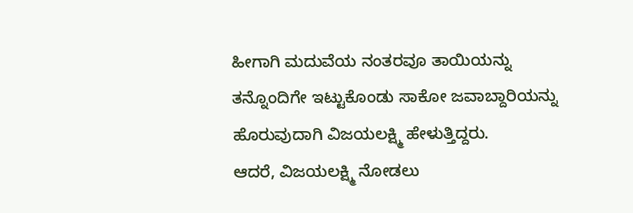ಹೀಗಾಗಿ ಮದುವೆಯ ನಂತರವೂ ತಾಯಿಯನ್ನು ತನ್ನೊಂದಿಗೇ ಇಟ್ಟುಕೊಂಡು ಸಾಕೋ ಜವಾಬ್ದಾರಿಯನ್ನು ಹೊರುವುದಾಗಿ ವಿಜಯಲಕ್ಷ್ಮಿ ಹೇಳುತ್ತಿದ್ದರು.
ಆದರೆ, ವಿಜಯಲಕ್ಷ್ಮಿ ನೋಡಲು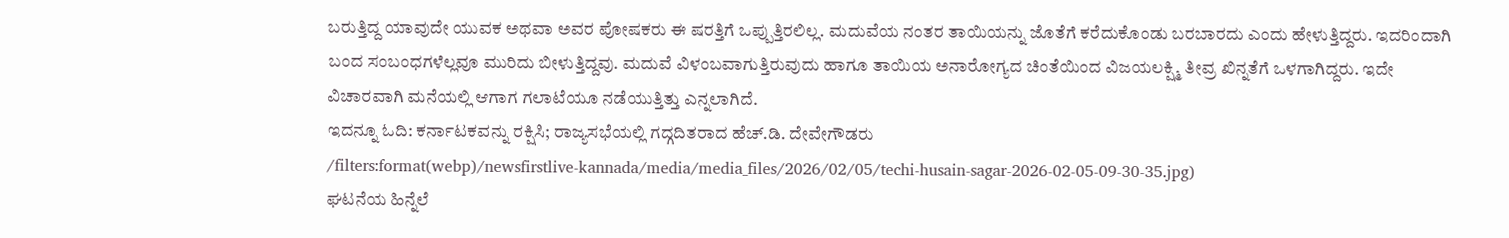ಬರುತ್ತಿದ್ದ ಯಾವುದೇ ಯುವಕ ಅಥವಾ ಅವರ ಪೋಷಕರು ಈ ಷರತ್ತಿಗೆ ಒಪ್ಪುತ್ತಿರಲಿಲ್ಲ. ಮದುವೆಯ ನಂತರ ತಾಯಿಯನ್ನು ಜೊತೆಗೆ ಕರೆದುಕೊಂಡು ಬರಬಾರದು ಎಂದು ಹೇಳುತ್ತಿದ್ದರು. ಇದರಿಂದಾಗಿ ಬಂದ ಸಂಬಂಧಗಳೆಲ್ಲವೂ ಮುರಿದು ಬೀಳುತ್ತಿದ್ದವು. ಮದುವೆ ವಿಳಂಬವಾಗುತ್ತಿರುವುದು ಹಾಗೂ ತಾಯಿಯ ಅನಾರೋಗ್ಯದ ಚಿಂತೆಯಿಂದ ವಿಜಯಲಕ್ಷ್ಮಿ ತೀವ್ರ ಖಿನ್ನತೆಗೆ ಒಳಗಾಗಿದ್ದರು. ಇದೇ ವಿಚಾರವಾಗಿ ಮನೆಯಲ್ಲಿ ಆಗಾಗ ಗಲಾಟೆಯೂ ನಡೆಯುತ್ತಿತ್ತು ಎನ್ನಲಾಗಿದೆ.
ಇದನ್ನೂ ಓದಿ: ಕರ್ನಾಟಕವನ್ನು ರಕ್ಷಿಸಿ; ರಾಜ್ಯಸಭೆಯಲ್ಲಿ ಗದ್ಗದಿತರಾದ ಹೆಚ್.ಡಿ. ದೇವೇಗೌಡರು
/filters:format(webp)/newsfirstlive-kannada/media/media_files/2026/02/05/techi-husain-sagar-2026-02-05-09-30-35.jpg)
ಘಟನೆಯ ಹಿನ್ನೆಲೆ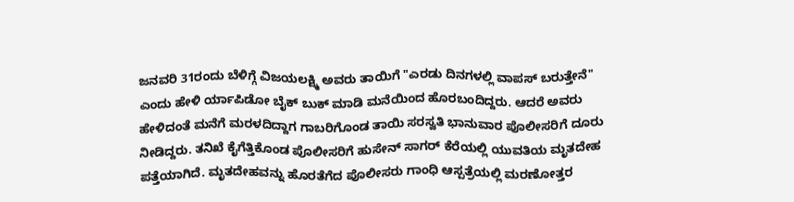ಜನವರಿ 31ರಂದು ಬೆಳಿಗ್ಗೆ ವಿಜಯಲಕ್ಷ್ಮಿ ಅವರು ತಾಯಿಗೆ "ಎರಡು ದಿನಗಳಲ್ಲಿ ವಾಪಸ್ ಬರುತ್ತೇನೆ" ಎಂದು ಹೇಳಿ ರ್ಯಾಪಿಡೋ ಬೈಕ್ ಬುಕ್ ಮಾಡಿ ಮನೆಯಿಂದ ಹೊರಬಂದಿದ್ದರು. ಆದರೆ ಅವರು ಹೇಳಿದಂತೆ ಮನೆಗೆ ಮರಳದಿದ್ದಾಗ ಗಾಬರಿಗೊಂಡ ತಾಯಿ ಸರಸ್ವತಿ ಭಾನುವಾರ ಪೊಲೀಸರಿಗೆ ದೂರು ನೀಡಿದ್ದರು. ತನಿಖೆ ಕೈಗೆತ್ತಿಕೊಂಡ ಪೊಲೀಸರಿಗೆ ಹುಸೇನ್ ಸಾಗರ್ ಕೆರೆಯಲ್ಲಿ ಯುವತಿಯ ಮೃತದೇಹ ಪತ್ತೆಯಾಗಿದೆ. ಮೃತದೇಹವನ್ನು ಹೊರತೆಗೆದ ಪೊಲೀಸರು ಗಾಂಧಿ ಆಸ್ಪತ್ರೆಯಲ್ಲಿ ಮರಣೋತ್ತರ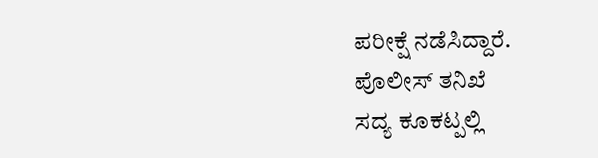ಪರೀಕ್ಷೆ ನಡೆಸಿದ್ದಾರೆ.
ಪೊಲೀಸ್ ತನಿಖೆ
ಸದ್ಯ ಕೂಕಟ್ಪಲ್ಲಿ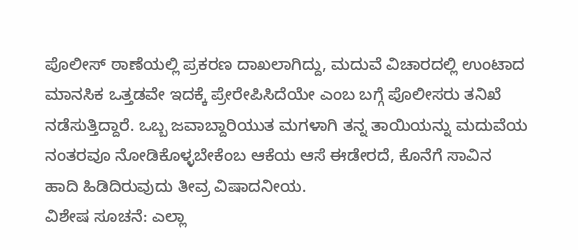ಪೊಲೀಸ್ ಠಾಣೆಯಲ್ಲಿ ಪ್ರಕರಣ ದಾಖಲಾಗಿದ್ದು, ಮದುವೆ ವಿಚಾರದಲ್ಲಿ ಉಂಟಾದ ಮಾನಸಿಕ ಒತ್ತಡವೇ ಇದಕ್ಕೆ ಪ್ರೇರೇಪಿಸಿದೆಯೇ ಎಂಬ ಬಗ್ಗೆ ಪೊಲೀಸರು ತನಿಖೆ ನಡೆಸುತ್ತಿದ್ದಾರೆ. ಒಬ್ಬ ಜವಾಬ್ದಾರಿಯುತ ಮಗಳಾಗಿ ತನ್ನ ತಾಯಿಯನ್ನು ಮದುವೆಯ ನಂತರವೂ ನೋಡಿಕೊಳ್ಳಬೇಕೆಂಬ ಆಕೆಯ ಆಸೆ ಈಡೇರದೆ, ಕೊನೆಗೆ ಸಾವಿನ ಹಾದಿ ಹಿಡಿದಿರುವುದು ತೀವ್ರ ವಿಷಾದನೀಯ.
ವಿಶೇಷ ಸೂಚನೆ: ಎಲ್ಲಾ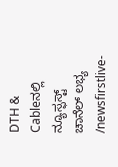DTH & Cableನಲ್ಲಿ ನ್ಯೂಸ್ಫಸ್ಟ್ ಚಾನೆಲ್ ಲಭ್ಯ
/newsfirstlive-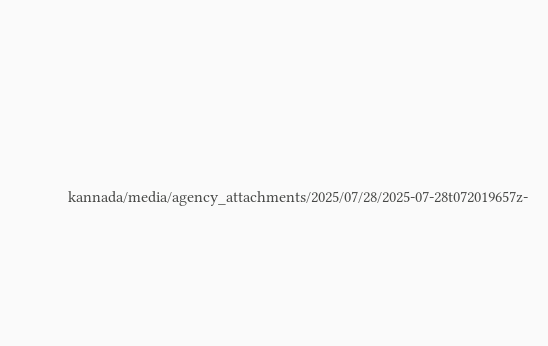kannada/media/agency_attachments/2025/07/28/2025-07-28t072019657z-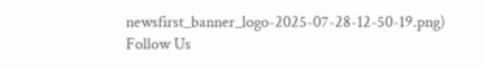newsfirst_banner_logo-2025-07-28-12-50-19.png)
Follow Us